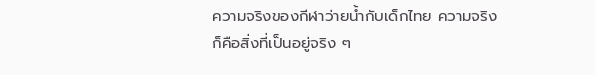ความจริงของกีฬาว่ายน้ำกับเด็กไทย ความจริงก็คือสิ่งที่เป็นอยู่จริง ๆ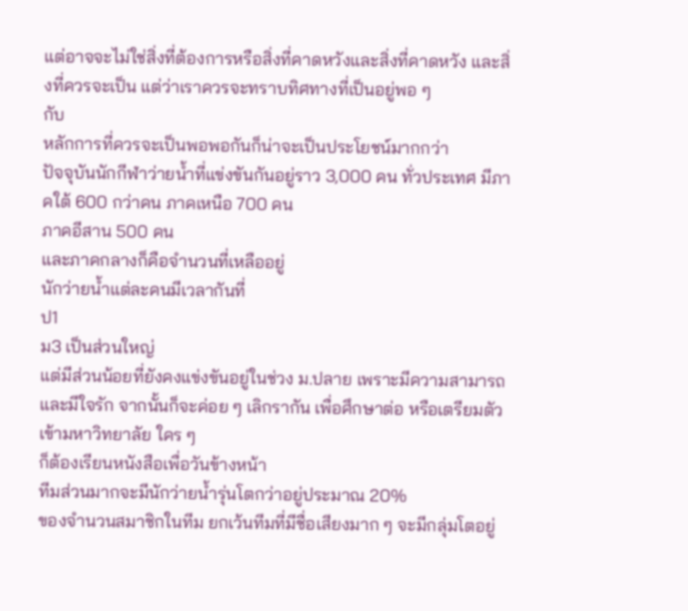แต่อาจจะไม่ใช่สิ่งที่ต้องการหรือสิ่งที่คาดหวังและสิ่งที่คาดหวัง และสิ่งที่ควรจะเป็น แต่ว่าเราควรจะทราบทิศทางที่เป็นอยู่พอ ๆ
กับ
หลักการที่ควรจะเป็นพอพอกันก็น่าจะเป็นประโยชน์มากกว่า
ปัจจุบันนักกีฬาว่ายน้ำที่แข่งขันกันอยู่ราว 3,000 คน ทั่วประเทศ มีภาคใต้ 600 กว่าคน ภาคเหนือ 700 คน
ภาคอีสาน 500 คน
และภาคกลางก็คือจำนวนที่เหลืออยู่
นักว่ายน้ำแต่ละคนมีเวลากันที่
ป1
ม3 เป็นส่วนใหญ่
แต่มีส่วนน้อยที่ยังคงแข่งขันอยู่ในช่วง ม.ปลาย เพราะมีความสามารถและมีใจรัก จากนั้นก็จะค่อย ๆ เลิกรากัน เพื่อศึกษาต่อ หรือเตรียมตัวเข้ามหาวิทยาลัย ใคร ๆ
ก็ต้องเรียนหนังสือเพื่อวันข้างหน้า
ทีมส่วนมากจะมีนักว่ายน้ำรุ่นโตกว่าอยู่ประมาณ 20%
ของจำนวนสมาชิกในทีม ยกเว้นทีมที่มีชื่อเสียงมาก ๆ จะมีกลุ่มโตอยู่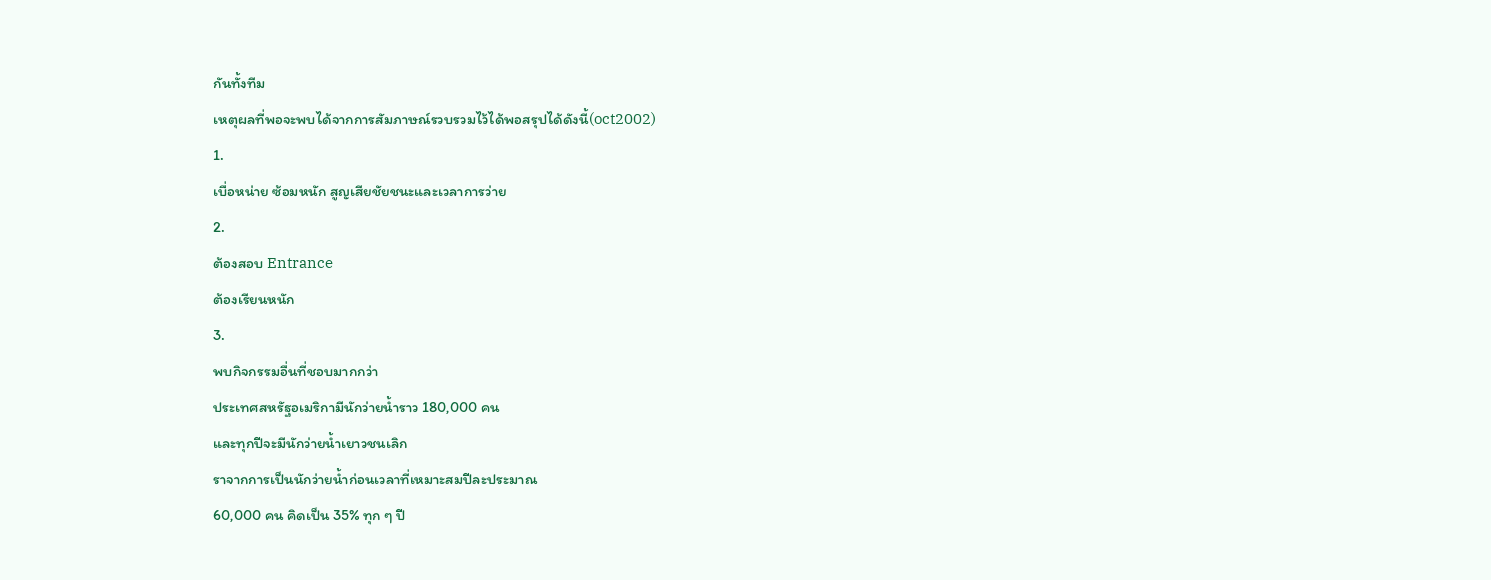กันทั้งทีม
เหตุผลที่พอจะพบได้จากการสัมภาษณ์รวบรวมไว้ได้พอสรุปได้ดังนี้(oct2002)
1.
เบื่อหน่าย ซ้อมหนัก สูญเสียชัยชนะและเวลาการว่าย
2.
ต้องสอบ Entrance
ต้องเรียนหนัก
3.
พบกิจกรรมอื่นที่ชอบมากกว่า
ประเทศสหรัฐอเมริกามีนักว่ายน้ำราว 180,000 คน
และทุกปีจะมีนักว่ายน้ำเยาวชนเลิก
ราจากการเป็นนักว่ายน้ำก่อนเวลาที่เหมาะสมปีละประมาณ
60,000 คน คิดเป็น 35% ทุก ๆ ปี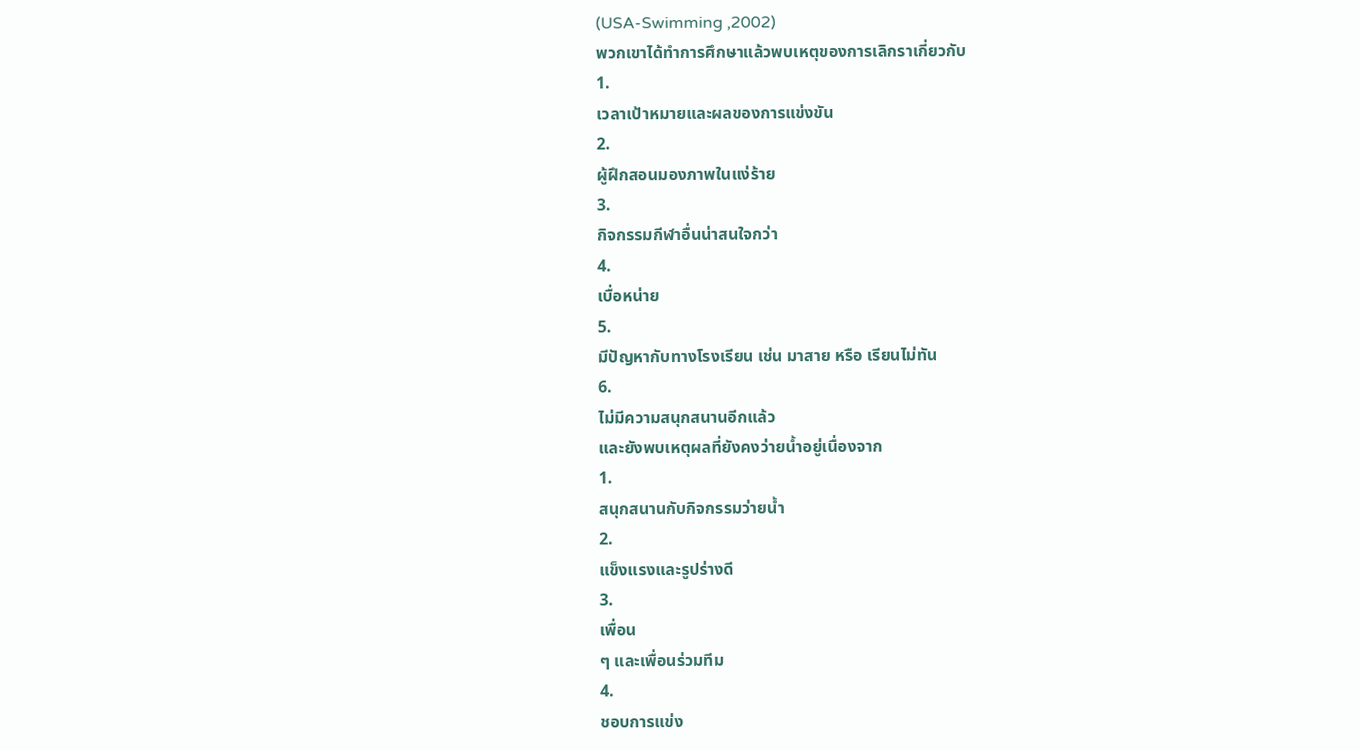(USA-Swimming ,2002)
พวกเขาได้ทำการศึกษาแล้วพบเหตุของการเลิกราเกี่ยวกับ
1.
เวลาเป้าหมายและผลของการแข่งขัน
2.
ผู้ฝึกสอนมองภาพในแง่ร้าย
3.
กิจกรรมกีฬาอื่นน่าสนใจกว่า
4.
เบื่อหน่าย
5.
มีปัญหากับทางโรงเรียน เช่น มาสาย หรือ เรียนไม่ทัน
6.
ไม่มีความสนุกสนานอีกแล้ว
และยังพบเหตุผลที่ยังคงว่ายน้ำอยู่เนื่องจาก
1.
สนุกสนานกับกิจกรรมว่ายน้ำ
2.
แข็งแรงและรูปร่างดี
3.
เพื่อน
ๆ และเพื่อนร่วมทีม
4.
ชอบการแข่ง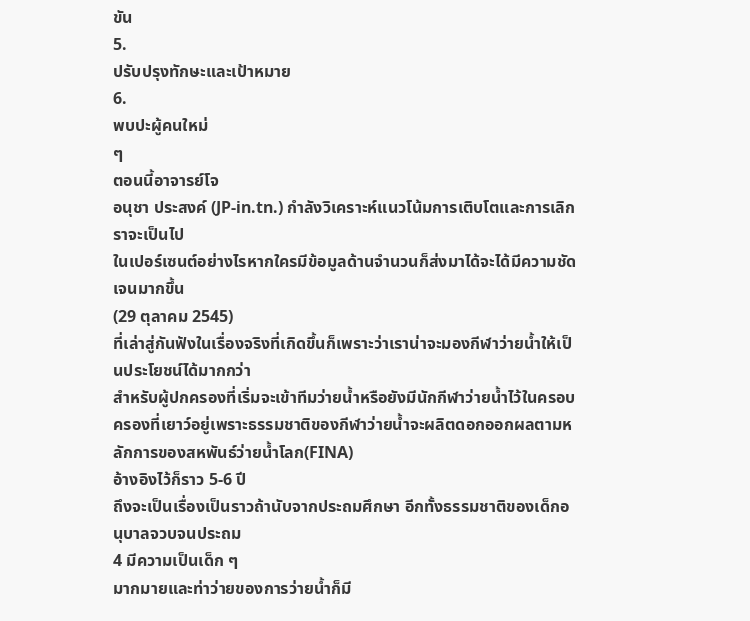ขัน
5.
ปรับปรุงทักษะและเป้าหมาย
6.
พบปะผู้คนใหม่
ๆ
ตอนนี้อาจารย์โจ
อนุชา ประสงค์ (JP-in.tn.) กำลังวิเคราะห์แนวโน้มการเติบโตและการเลิกราจะเป็นไป
ในเปอร์เซนต์อย่างไรหากใครมีข้อมูลด้านจำนวนก็ส่งมาได้จะได้มีความชัดเจนมากขึ้น
(29 ตุลาคม 2545)
ที่เล่าสู่กันฟังในเรื่องจริงที่เกิดขึ้นก็เพราะว่าเราน่าจะมองกีฬาว่ายน้ำให้เป็นประโยชน์ได้มากกว่า
สำหรับผู้ปกครองที่เริ่มจะเข้าทีมว่ายน้ำหรือยังมีนักกีฬาว่ายน้ำไว้ในครอบครองที่เยาว์อยู่เพราะธรรมชาติของกีฬาว่ายน้ำจะผลิตดอกออกผลตามหลักการของสหพันธ์ว่ายน้ำโลก(FINA)
อ้างอิงไว้ก็ราว 5-6 ปี
ถึงจะเป็นเรื่องเป็นราวถ้านับจากประถมศึกษา อีกทั้งธรรมชาติของเด็กอนุบาลจวบจนประถม
4 มีความเป็นเด็ก ๆ
มากมายและท่าว่ายของการว่ายน้ำก็มี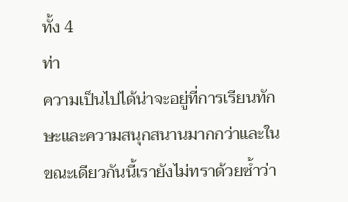ทั้ง 4
ท่า
ความเป็นไปได้น่าจะอยู่ที่การเรียนทักษะและความสนุกสนานมากกว่าและในขณะเดียวกันนี้เรายังไม่ทราด้วยซ้ำว่า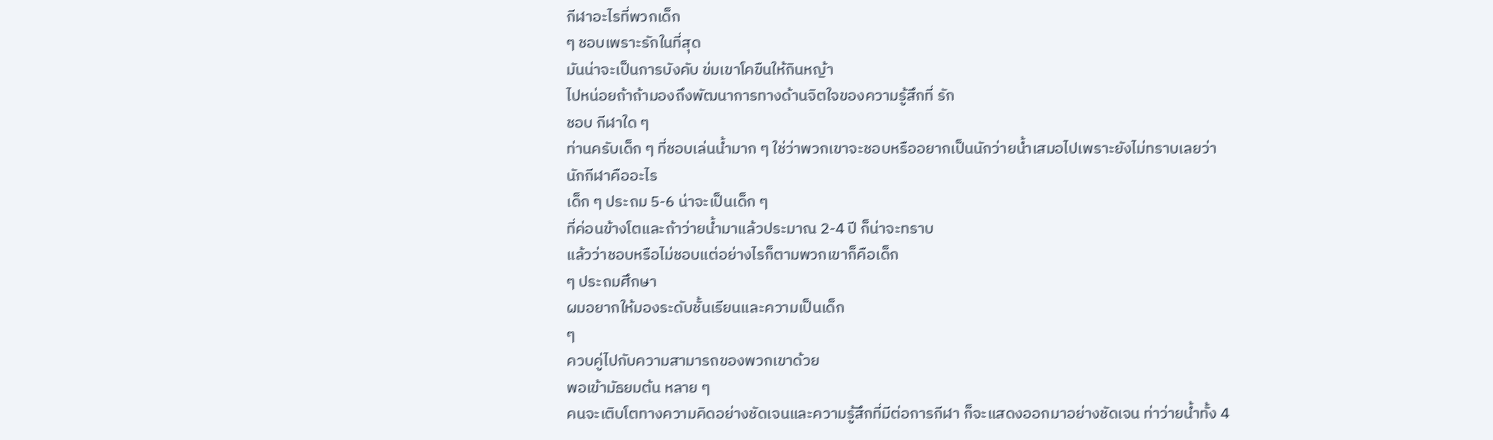กีฬาอะไรที่พวกเด็ก
ๆ ชอบเพราะรักในที่สุด
มันน่าจะเป็นการบังคับ ข่มเขาโคขืนให้กินหญ้า
ไปหน่อยถ้าถ้ามองถึงพัฒนาการทางด้านจิตใจของความรู้สึกที่ รัก
ชอบ กีฬาใด ๆ
ท่านครับเด็ก ๆ ที่ชอบเล่นน้ำมาก ๆ ใช่ว่าพวกเขาจะชอบหรืออยากเป็นนักว่ายน้ำเสมอไปเพราะยังไม่ทราบเลยว่านักกีฬาคืออะไร
เด็ก ๆ ประถม 5-6 น่าจะเป็นเด็ก ๆ
ที่ค่อนข้างโตและถ้าว่ายน้ำมาแล้วประมาณ 2-4 ปี ก็น่าจะทราบ
แล้วว่าชอบหรือไม่ชอบแต่อย่างไรก็ตามพวกเขาก็คือเด็ก
ๆ ประถมศึกษา
ผมอยากให้มองระดับชั้นเรียนและความเป็นเด็ก
ๆ
ควบคู่ไปกับความสามารถของพวกเขาด้วย
พอเข้ามัธยมต้น หลาย ๆ
คนจะเติบโตทางความคิดอย่างชัดเจนและความรู้สึกที่มีต่อการกีฬา ก็จะแสดงออกมาอย่างชัดเจน ท่าว่ายน้ำทั้ง 4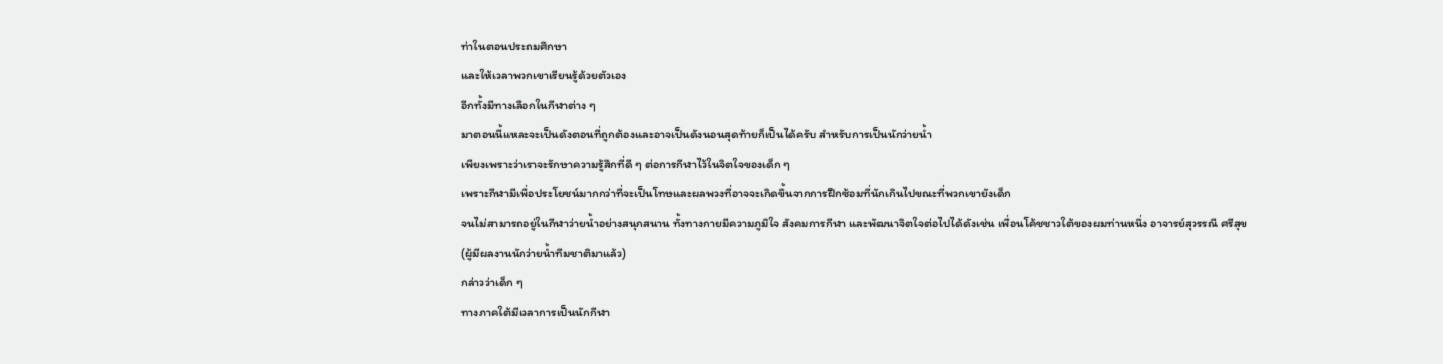ท่าในตอนประถมศึกษา
และให้เวลาพวกเขาเรียนรู้ด้วยตัวเอง
อีกทั้งมีทางเลือกในกีฬาต่าง ๆ
มาตอนนี้แหละจะเป็นดังตอนที่ถูกต้องและอาจเป็นดังนอนสุดท้ายก็เป็นได้ครับ สำหรับการเป็นนักว่ายน้ำ
เพียงเพราะว่าเราจะรักษาความรู้สึกที่ดี ๆ ต่อการกีฬาไว้ในจิตใจของเด็ก ๆ
เพราะกีฬามีเพื่อประโยชน์มากกว่าที่จะเป็นโทษและผลพวงที่อาจจะเกิดขึ้นจากการฝึกซ้อมที่นักเกินไปขณะที่พวกเขายังเด็ก
จนไม่สามารถอยู่ในกีฬาว่ายน้ำอย่างสนุกสนาน ทั้งทางกายมีความภูมิใจ สังคมการกีฬา และพัฒนาจิตใจต่อไปได้ดังเช่น เพื่อนโค้ชชาวใต้ของผมท่านหนึ่ง อาจารย์สุวรรณี ศรีสุข
(ผู้มีผลงานนักว่ายน้ำทีมชาติมาแล้ว)
กล่าวว่าเด็ก ๆ
ทางภาคใต้มีเวลาการเป็นนักกีฬา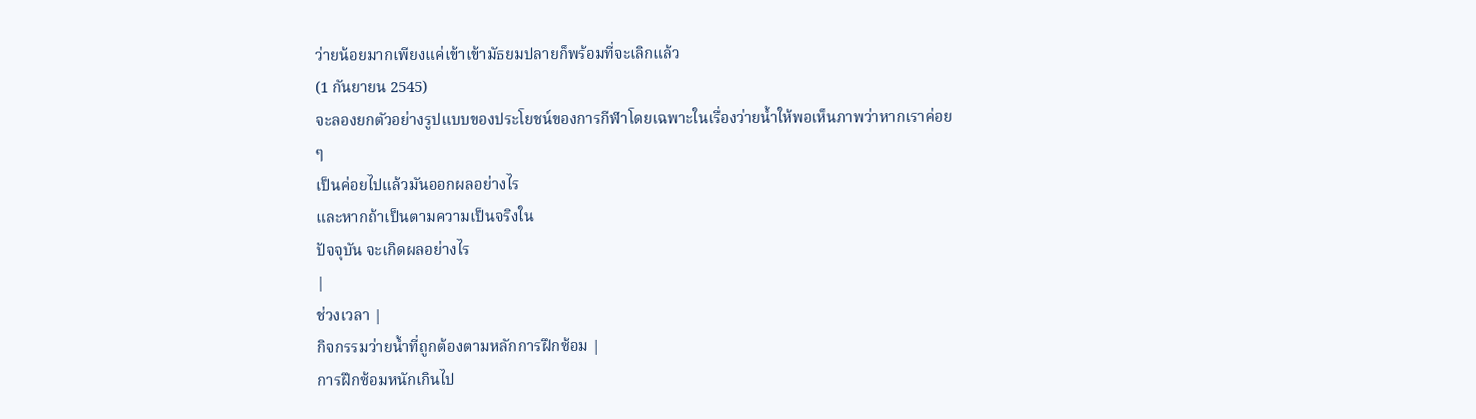ว่ายน้อยมากเพียงแค่เข้าเข้ามัธยมปลายก็พร้อมที่จะเลิกแล้ว
(1 กันยายน 2545)
จะลองยกตัวอย่างรูปแบบของประโยชน์ของการกีฬาโดยเฉพาะในเรื่องว่ายน้ำให้พอเห็นภาพว่าหากเราค่อย
ๆ
เป็นค่อยไปแล้วมันออกผลอย่างไร
และหากถ้าเป็นตามความเป็นจริงใน
ปัจจุบัน จะเกิดผลอย่างไร
|
ช่วงเวลา |
กิจกรรมว่ายน้ำที่ถูกต้องตามหลักการฝึกซ้อม |
การฝึกซ้อมหนักเกินไป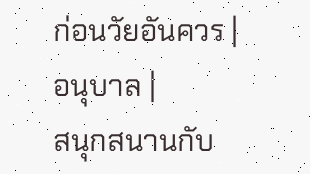ก่อนวัยอันควร |
อนุบาล |
สนุกสนานกับ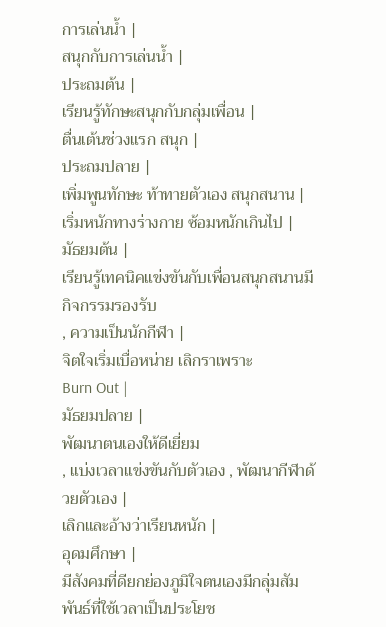การเล่นน้ำ |
สนุกกับการเล่นน้ำ |
ประถมต้น |
เรียนรู้ทักษะสนุกกับกลุ่มเพื่อน |
ตื่นเต้นช่วงแรก สนุก |
ประถมปลาย |
เพิ่มพูนทักษะ ท้าทายตัวเอง สนุกสนาน |
เริ่มหนักทางร่างกาย ซ้อมหนักเกินไป |
มัธยมต้น |
เรียนรู้เทคนิคแข่งขันกับเพื่อนสนุกสนานมีกิจกรรมรองรับ
, ความเป็นนักกีฬา |
จิตใจเริ่มเบื่อหน่าย เลิกราเพราะ
Burn Out |
มัธยมปลาย |
พัฒนาตนเองให้ดีเยี่ยม
, แบ่งเวลาแข่งขันกับตัวเอง , พัฒนากีฬาด้วยตัวเอง |
เลิกและอ้างว่าเรียนหนัก |
อุดมศึกษา |
มีสังคมที่ดียกย่องภูมิใจตนเองมีกลุ่มสัมพันธ์ที่ใช้เวลาเป็นประโยช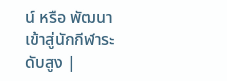น์ หรือ พัฒนาเข้าสู่นักกีฬาระดับสูง |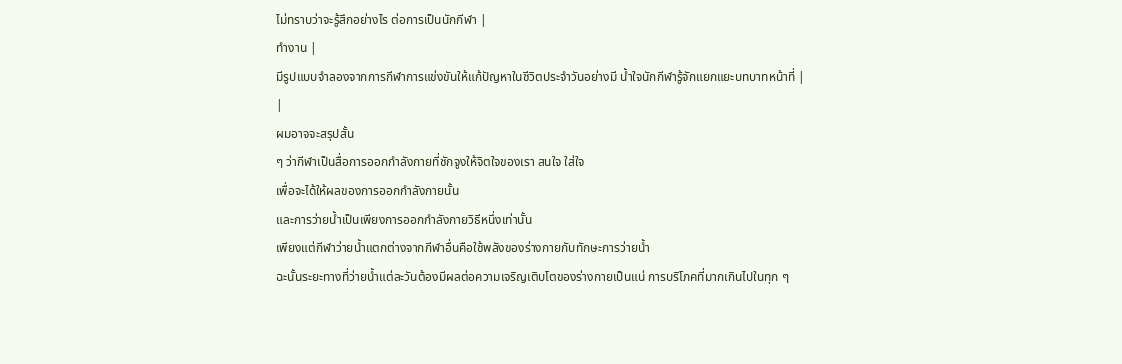ไม่ทราบว่าจะรู้สึกอย่างไร ต่อการเป็นนักกีฬา |
ทำงาน |
มีรูปแบบจำลองจากการกีฬาการแข่งขันให้แก้ปัญหาในชีวิตประจำวันอย่างมี น้ำใจนักกีฬารู้จักแยกแยะบทบาทหน้าที่ |
|
ผมอาจจะสรุปสั้น
ๆ ว่ากีฬาเป็นสื่อการออกกำลังกายที่ชักจูงให้จิตใจของเรา สนใจ ใส่ใจ
เพื่อจะได้ให้ผลของการออกกำลังกายนั้น
และการว่ายน้ำเป็นเพียงการออกกำลังกายวิธีหนึ่งเท่านั้น
เพียงแต่กีฬาว่ายน้ำแตกต่างจากกีฬาอื่นคือใช้พลังของร่างกายกับทักษะการว่ายน้ำ
ฉะนั้นระยะทางที่ว่ายน้ำแต่ละวันต้องมีผลต่อความเจริญเติบโตของร่างกายเป็นแน่ การบริโภคที่มากเกินไปในทุก ๆ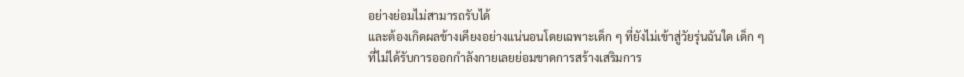อย่างย่อมไม่สามารถรับได้
และต้องเกิดผลข้างเคียงอย่างแน่นอนโดยเฉพาะเด็ก ๆ ที่ยังไม่เข้าสู่วัยรุ่นฉันใด เด็ก ๆ
ที่ไม่ได้รับการออกกำลังกายเลยย่อมขาดการสร้างเสริมการ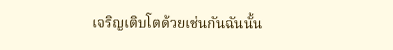เจริญเติบโตด้วยเช่นกันฉันนั้น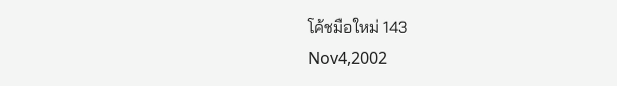โค้ชมือใหม่ 143
Nov4,2002